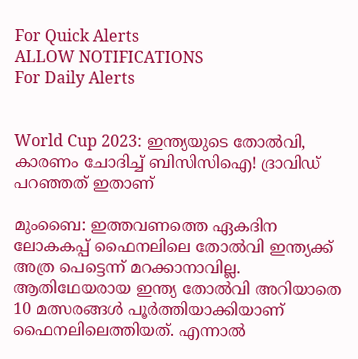For Quick Alerts
ALLOW NOTIFICATIONS
For Daily Alerts


World Cup 2023: ഇന്ത്യയുടെ തോല്‍വി, കാരണം ചോദിച്ച് ബിസിസിഐ! ദ്രാവിഡ് പറഞ്ഞത് ഇതാണ്

മുംബൈ: ഇത്തവണത്തെ ഏകദിന ലോകകപ്പ് ഫൈനലിലെ തോല്‍വി ഇന്ത്യക്ക് അത്ര പെട്ടെന്ന് മറക്കാനാവില്ല. ആതിഥേയരായ ഇന്ത്യ തോല്‍വി അറിയാതെ 10 മത്സരങ്ങള്‍ പൂര്‍ത്തിയാക്കിയാണ് ഫൈനലിലെത്തിയത്. എന്നാല്‍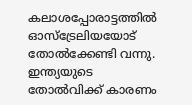കലാശപ്പോരാട്ടത്തില്‍ ഓസ്‌ട്രേലിയയോട് തോല്‍ക്കേണ്ടി വന്നു. ഇന്ത്യയുടെ തോല്‍വിക്ക് കാരണം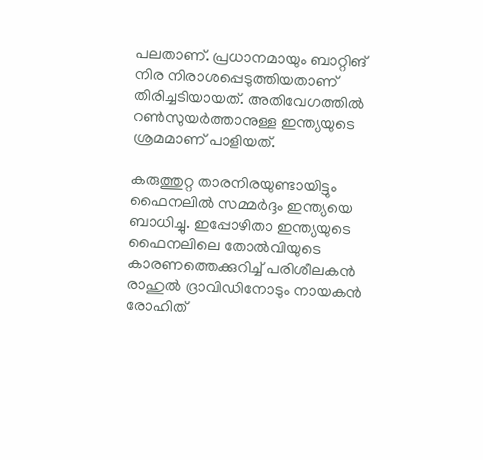പലതാണ്. പ്രധാനമായും ബാറ്റിങ് നിര നിരാശപ്പെടുത്തിയതാണ് തിരിച്ചടിയായത്. അതിവേഗത്തില്‍ റണ്‍സുയര്‍ത്താനുള്ള ഇന്ത്യയുടെ ശ്രമമാണ് പാളിയത്.

കരുത്തുറ്റ താരനിരയുണ്ടായിട്ടും ഫൈനലില്‍ സമ്മര്‍ദ്ദം ഇന്ത്യയെ ബാധിച്ചു. ഇപ്പോഴിതാ ഇന്ത്യയുടെ ഫൈനലിലെ തോല്‍വിയുടെ കാരണത്തെക്കുറിച്ച് പരിശീലകന്‍ രാഹുല്‍ ദ്രാവിഡിനോടും നായകന്‍ രോഹിത്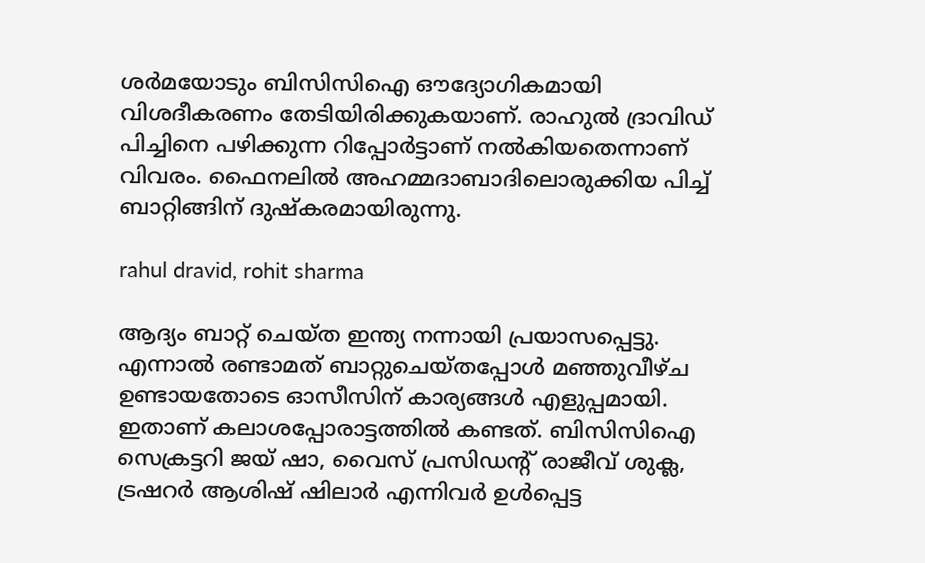ശര്‍മയോടും ബിസിസിഐ ഔദ്യോഗികമായി വിശദീകരണം തേടിയിരിക്കുകയാണ്. രാഹുല്‍ ദ്രാവിഡ് പിച്ചിനെ പഴിക്കുന്ന റിപ്പോര്‍ട്ടാണ് നല്‍കിയതെന്നാണ് വിവരം. ഫൈനലില്‍ അഹമ്മദാബാദിലൊരുക്കിയ പിച്ച് ബാറ്റിങ്ങിന് ദുഷ്‌കരമായിരുന്നു.

rahul dravid, rohit sharma

ആദ്യം ബാറ്റ് ചെയ്ത ഇന്ത്യ നന്നായി പ്രയാസപ്പെട്ടു. എന്നാല്‍ രണ്ടാമത് ബാറ്റുചെയ്തപ്പോള്‍ മഞ്ഞുവീഴ്ച ഉണ്ടായതോടെ ഓസീസിന് കാര്യങ്ങള്‍ എളുപ്പമായി. ഇതാണ് കലാശപ്പോരാട്ടത്തില്‍ കണ്ടത്. ബിസിസിഐ സെക്രട്ടറി ജയ് ഷാ, വൈസ് പ്രസിഡന്റ് രാജീവ് ശുക്ല, ട്രഷറര്‍ ആശിഷ് ഷിലാര്‍ എന്നിവര്‍ ഉള്‍പ്പെട്ട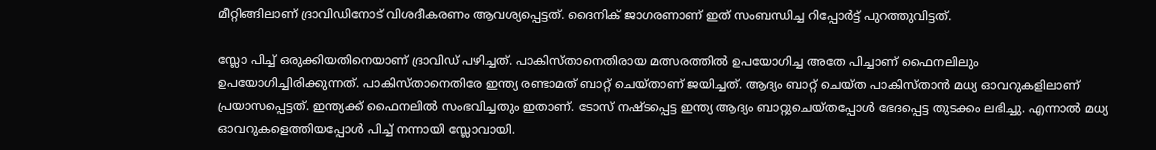മീറ്റിങ്ങിലാണ് ദ്രാവിഡിനോട് വിശദീകരണം ആവശ്യപ്പെട്ടത്. ദൈനിക് ജാഗരണാണ് ഇത് സംബന്ധിച്ച റിപ്പോര്‍ട്ട് പുറത്തുവിട്ടത്.

സ്ലോ പിച്ച് ഒരുക്കിയതിനെയാണ് ദ്രാവിഡ് പഴിച്ചത്. പാകിസ്താനെതിരായ മത്സരത്തില്‍ ഉപയോഗിച്ച അതേ പിച്ചാണ് ഫൈനലിലും ഉപയോഗിച്ചിരിക്കുന്നത്. പാകിസ്താനെതിരേ ഇന്ത്യ രണ്ടാമത് ബാറ്റ് ചെയ്താണ് ജയിച്ചത്. ആദ്യം ബാറ്റ് ചെയ്ത പാകിസ്താന്‍ മധ്യ ഓവറുകളിലാണ് പ്രയാസപ്പെട്ടത്. ഇന്ത്യക്ക് ഫൈനലില്‍ സംഭവിച്ചതും ഇതാണ്. ടോസ് നഷ്ടപ്പെട്ട ഇന്ത്യ ആദ്യം ബാറ്റുചെയ്തപ്പോള്‍ ഭേദപ്പെട്ട തുടക്കം ലഭിച്ചു. എന്നാല്‍ മധ്യ ഓവറുകളെത്തിയപ്പോള്‍ പിച്ച് നന്നായി സ്ലോവായി.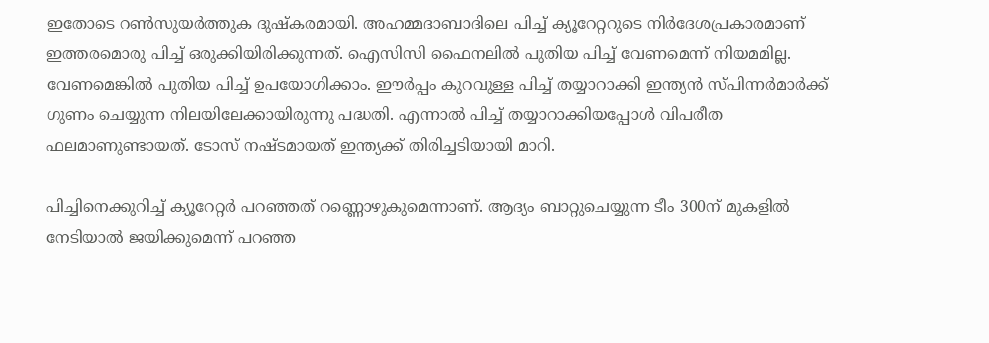ഇതോടെ റണ്‍സുയര്‍ത്തുക ദുഷ്‌കരമായി. അഹമ്മദാബാദിലെ പിച്ച് ക്യൂറേറ്ററുടെ നിര്‍ദേശപ്രകാരമാണ് ഇത്തരമൊരു പിച്ച് ഒരുക്കിയിരിക്കുന്നത്. ഐസിസി ഫൈനലില്‍ പുതിയ പിച്ച് വേണമെന്ന് നിയമമില്ല. വേണമെങ്കില്‍ പുതിയ പിച്ച് ഉപയോഗിക്കാം. ഈര്‍പ്പം കുറവുള്ള പിച്ച് തയ്യാറാക്കി ഇന്ത്യന്‍ സ്പിന്നര്‍മാര്‍ക്ക് ഗുണം ചെയ്യുന്ന നിലയിലേക്കായിരുന്നു പദ്ധതി. എന്നാല്‍ പിച്ച് തയ്യാറാക്കിയപ്പോള്‍ വിപരീത ഫലമാണുണ്ടായത്. ടോസ് നഷ്ടമായത് ഇന്ത്യക്ക് തിരിച്ചടിയായി മാറി.

പിച്ചിനെക്കുറിച്ച് ക്യൂറേറ്റര്‍ പറഞ്ഞത് റണ്ണൊഴുകുമെന്നാണ്. ആദ്യം ബാറ്റുചെയ്യുന്ന ടീം 300ന് മുകളില്‍ നേടിയാല്‍ ജയിക്കുമെന്ന് പറഞ്ഞ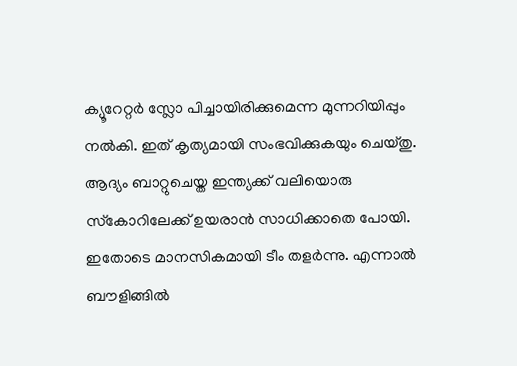ക്യൂറേറ്റര്‍ സ്ലോ പിച്ചായിരിക്കുമെന്ന മുന്നറിയിപ്പും നല്‍കി. ഇത് കൃത്യമായി സംഭവിക്കുകയും ചെയ്തു. ആദ്യം ബാറ്റുചെയ്ത ഇന്ത്യക്ക് വലിയൊരു സ്‌കോറിലേക്ക് ഉയരാന്‍ സാധിക്കാതെ പോയി. ഇതോടെ മാനസികമായി ടീം തളര്‍ന്നു. എന്നാല്‍ ബൗളിങ്ങില്‍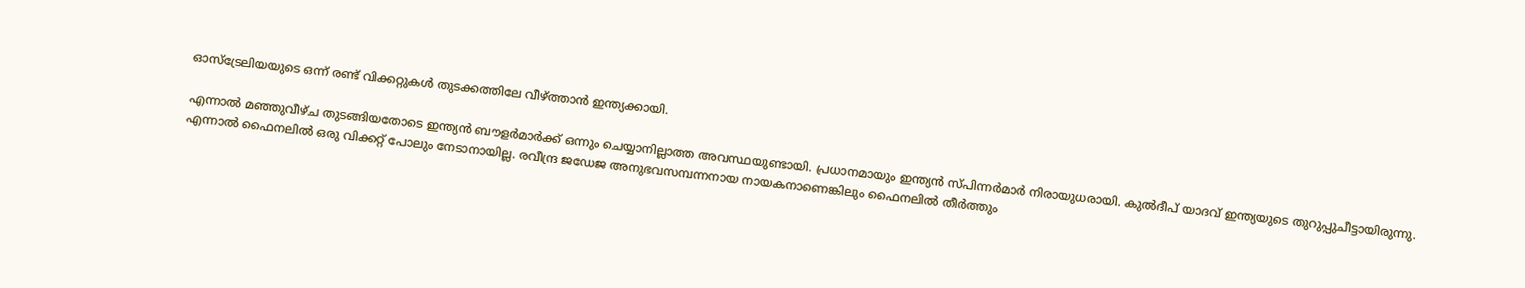ഓസ്‌ട്രേലിയയുടെ ഒന്ന് രണ്ട് വിക്കറ്റുകള്‍ തുടക്കത്തിലേ വീഴ്ത്താന്‍ ഇന്ത്യക്കായി.

എന്നാല്‍ മഞ്ഞുവീഴ്ച തുടങ്ങിയതോടെ ഇന്ത്യന്‍ ബൗളര്‍മാര്‍ക്ക് ഒന്നും ചെയ്യാനില്ലാത്ത അവസ്ഥയുണ്ടായി. പ്രധാനമായും ഇന്ത്യന്‍ സ്പിന്നര്‍മാര്‍ നിരായുധരായി. കുല്‍ദീപ് യാദവ് ഇന്ത്യയുടെ തുറുപ്പുചീട്ടായിരുന്നു. എന്നാല്‍ ഫൈനലില്‍ ഒരു വിക്കറ്റ് പോലും നേടാനായില്ല. രവീന്ദ്ര ജഡേജ അനുഭവസമ്പന്നനായ നായകനാണെങ്കിലും ഫൈനലില്‍ തീര്‍ത്തും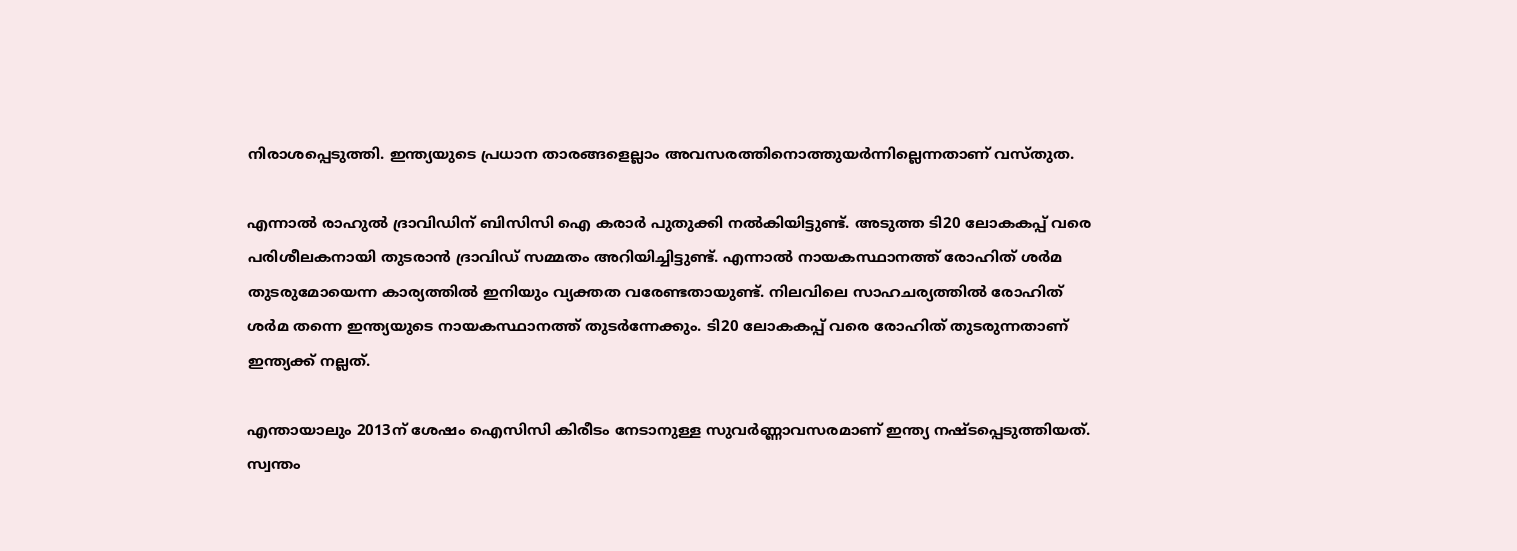നിരാശപ്പെടുത്തി. ഇന്ത്യയുടെ പ്രധാന താരങ്ങളെല്ലാം അവസരത്തിനൊത്തുയര്‍ന്നില്ലെന്നതാണ് വസ്തുത.

എന്നാല്‍ രാഹുല്‍ ദ്രാവിഡിന് ബിസിസി ഐ കരാര്‍ പുതുക്കി നല്‍കിയിട്ടുണ്ട്. അടുത്ത ടി20 ലോകകപ്പ് വരെ പരിശീലകനായി തുടരാന്‍ ദ്രാവിഡ് സമ്മതം അറിയിച്ചിട്ടുണ്ട്. എന്നാല്‍ നായകസ്ഥാനത്ത് രോഹിത് ശര്‍മ തുടരുമോയെന്ന കാര്യത്തില്‍ ഇനിയും വ്യക്തത വരേണ്ടതായുണ്ട്. നിലവിലെ സാഹചര്യത്തില്‍ രോഹിത് ശര്‍മ തന്നെ ഇന്ത്യയുടെ നായകസ്ഥാനത്ത് തുടര്‍ന്നേക്കും. ടി20 ലോകകപ്പ് വരെ രോഹിത് തുടരുന്നതാണ് ഇന്ത്യക്ക് നല്ലത്.

എന്തായാലും 2013ന് ശേഷം ഐസിസി കിരീടം നേടാനുള്ള സുവര്‍ണ്ണാവസരമാണ് ഇന്ത്യ നഷ്ടപ്പെടുത്തിയത്. സ്വന്തം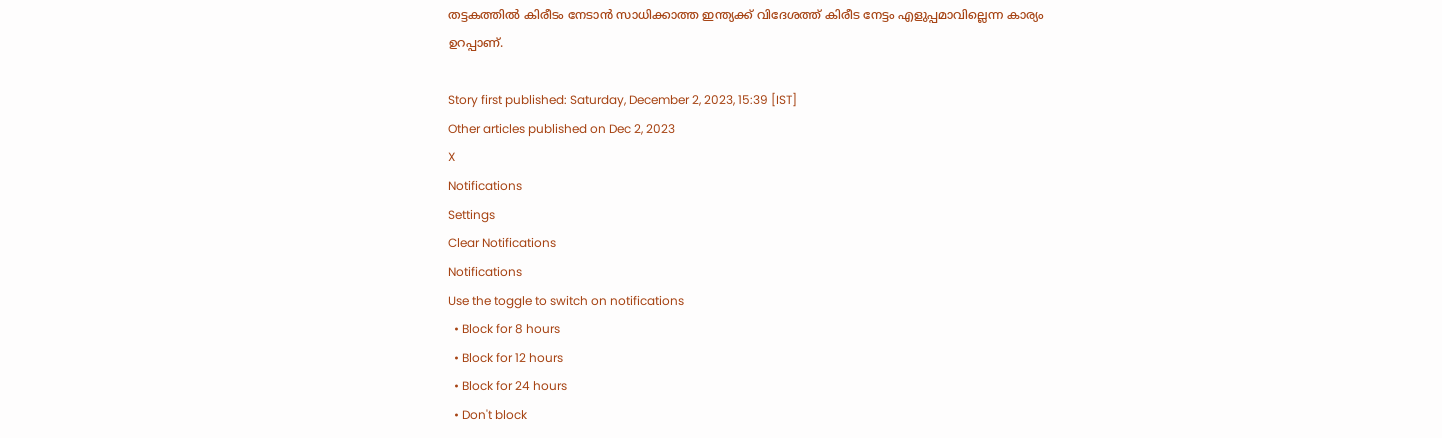തട്ടകത്തില്‍ കിരീടം നേടാന്‍ സാധിക്കാത്ത ഇന്ത്യക്ക് വിദേശത്ത് കിരീട നേട്ടം എളുപ്പമാവില്ലെന്ന കാര്യം ഉറപ്പാണ്.

Story first published: Saturday, December 2, 2023, 15:39 [IST]
Other articles published on Dec 2, 2023
X
Notifications
Settings
Clear Notifications
Notifications
Use the toggle to switch on notifications
  • Block for 8 hours
  • Block for 12 hours
  • Block for 24 hours
  • Don't block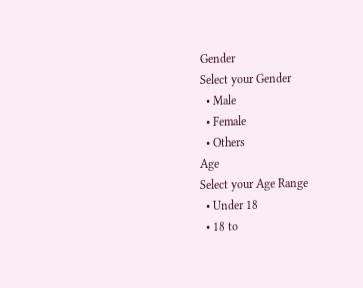Gender
Select your Gender
  • Male
  • Female
  • Others
Age
Select your Age Range
  • Under 18
  • 18 to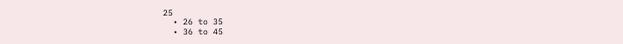25
  • 26 to 35
  • 36 to 45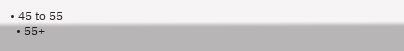• 45 to 55
  • 55+